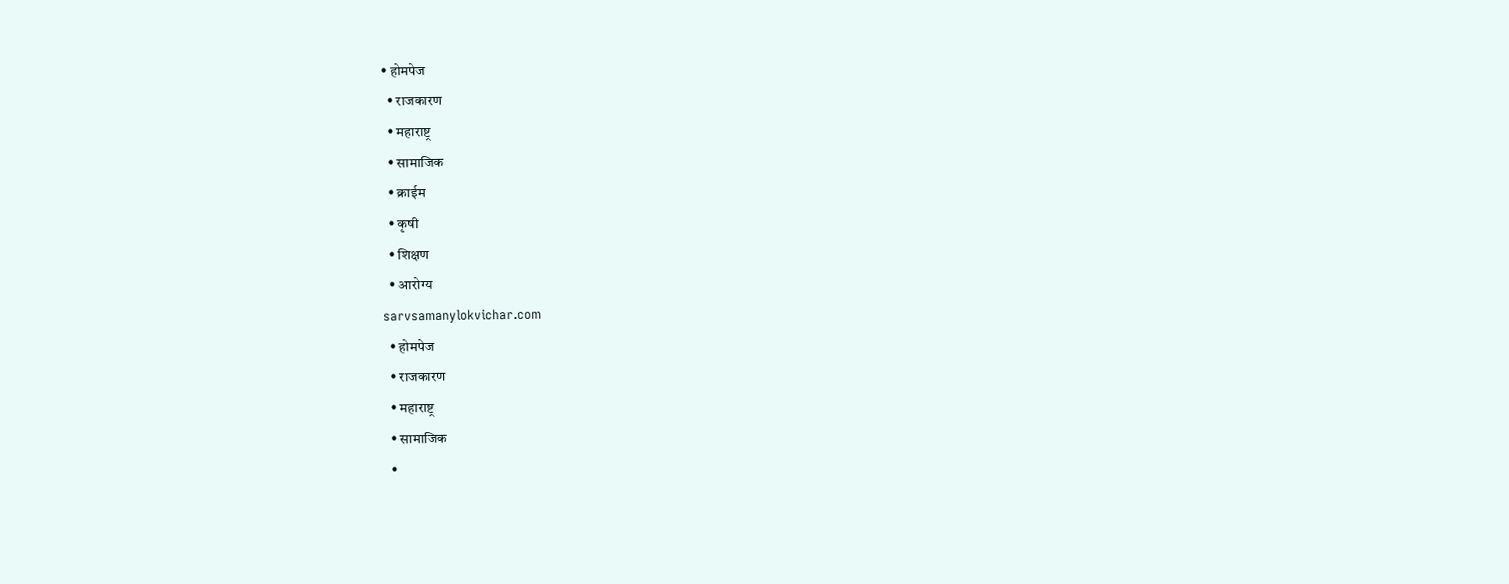• होमपेज
  • राजकारण
  • महाराष्ट्र
  • सामाजिक
  • क्राईम
  • कृषी
  • शिक्षण
  • आरोग्य
sarvsamanylokvichar.com
  • होमपेज
  • राजकारण
  • महाराष्ट्र
  • सामाजिक
  •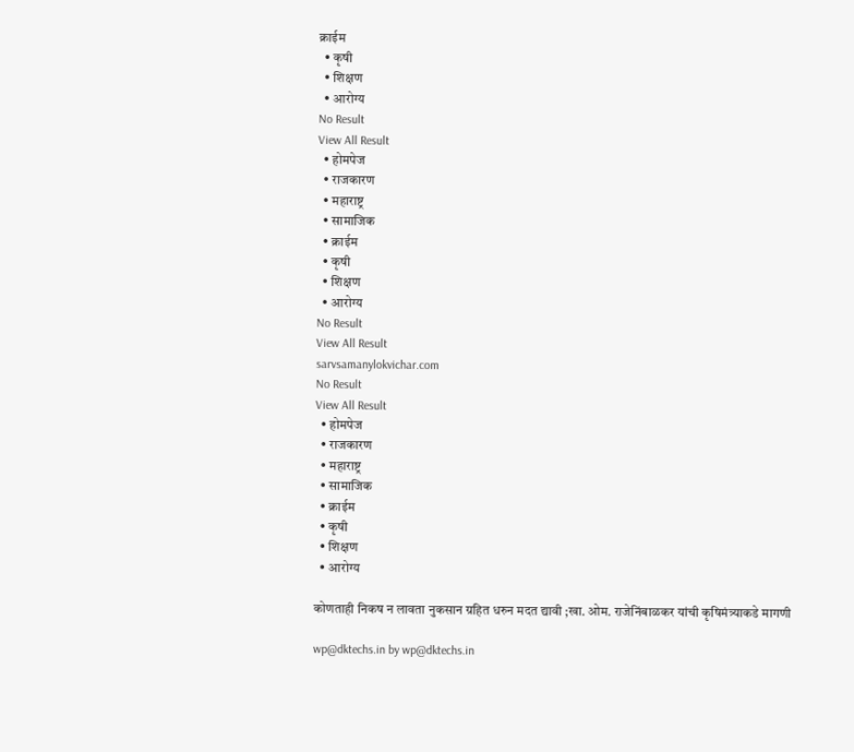क्राईम
  • कृषी
  • शिक्षण
  • आरोग्य
No Result
View All Result
  • होमपेज
  • राजकारण
  • महाराष्ट्र
  • सामाजिक
  • क्राईम
  • कृषी
  • शिक्षण
  • आरोग्य
No Result
View All Result
sarvsamanylokvichar.com
No Result
View All Result
  • होमपेज
  • राजकारण
  • महाराष्ट्र
  • सामाजिक
  • क्राईम
  • कृषी
  • शिक्षण
  • आरोग्य

कोणताही निकष न लावता नुकसान ग्रहित धरुन मदत द्यावी ;खा. ओम. राजेनिंबाळकर यांची कृषिमंत्र्याकडे मागणी

wp@dktechs.in by wp@dktechs.in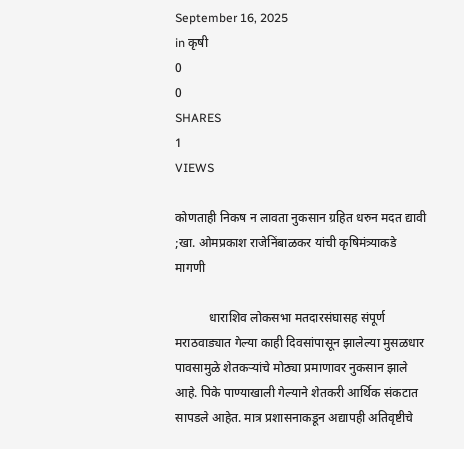September 16, 2025
in कृषी
0
0
SHARES
1
VIEWS

कोणताही निकष न लावता नुकसान ग्रहित धरुन मदत द्यावी ;खा. ओमप्रकाश राजेनिंबाळकर यांची कृषिमंत्र्याकडे मागणी

           धाराशिव लोकसभा मतदारसंघासह संपूर्ण मराठवाड्यात गेल्या काही दिवसांपासून झालेल्या मुसळधार पावसामुळे शेतकऱ्यांचे मोठ्या प्रमाणावर नुकसान झाले आहे. पिके पाण्याखाली गेल्याने शेतकरी आर्थिक संकटात सापडले आहेत. मात्र प्रशासनाकडून अद्यापही अतिवृष्टीचे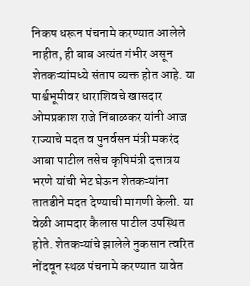निकष धरून पंचनामे करण्यात आलेले नाहीत, ही बाब अत्यंत गंभीर असून शेतकऱ्यांमध्ये संताप व्यक्त होत आहे. या पार्श्वभूमीवर धाराशिवचे खासदार ओमप्रकाश राजे निंबाळकर यांनी आज राज्याचे मदत व पुनर्वसन मंत्री मकरंद आबा पाटील तसेच कृषिमंत्री दत्तात्रय भरणे यांची भेट घेऊन शेतकऱ्यांना तातडीने मदत देण्याची मागणी केली. या वेळी आमदार कैलास पाटील उपस्थित होते. शेतकऱ्यांचे झालेले नुकसान त्वरित नोंदवून स्थळ पंचनामे करण्यात यावेत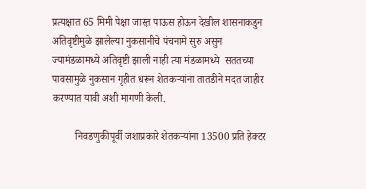प्रत्यक्षात 65 मिमी पेक्षा जास्त़ पाऊस होऊन देखील शासनाकडुन अतिवृष्टीमुळे झालेल्या नुकसानीचे पंचनामे सुरु असुन ज्यामंडळामध्ये अतिवृष्टी झाली नाही त्या मंडळामध्ये  सततच्या पावसामुळे नुकसान गृहीत धरून शेतकऱ्यांना तातडीने मदत जाहीर करण्यात यावी अशी मागणी केली.

         निवडणुकीपूर्वी जशाप्रकारे शेतकऱ्यांना 13500 प्रति हेक्टर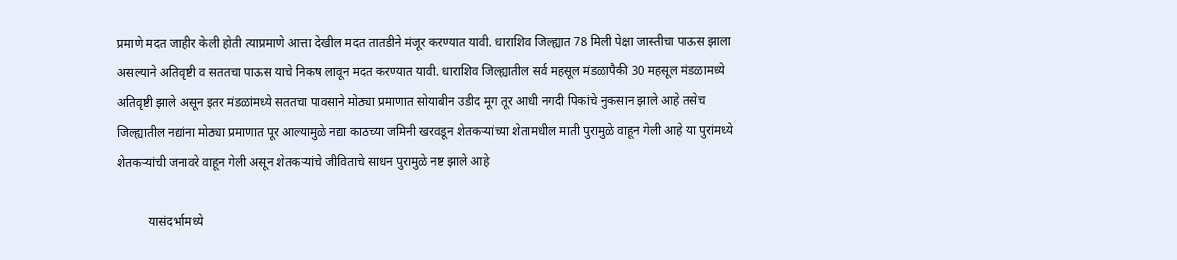प्रमाणे मदत जाहीर केली होती त्याप्रमाणे आत्ता देखील मदत तातडीने मंजूर करण्यात यावी. धाराशिव जिल्ह्यात 78 मिली पेक्षा जास्तीचा पाऊस झाला असल्याने अतिवृष्टी व सततचा पाऊस याचे निकष लावून मदत करण्यात यावी. धाराशिव जिल्ह्यातील सर्व महसूल मंडळापैकी 30 महसूल मंडळामध्ये अतिवृष्टी झाले असून इतर मंडळांमध्ये सततचा पावसाने मोठ्या प्रमाणात सोयाबीन उडीद मूग तूर आधी नगदी पिकांचे नुकसान झाले आहे तसेच जिल्ह्यातील नद्यांना मोठ्या प्रमाणात पूर आल्यामुळे नद्या काठच्या जमिनी खरवडून शेतकऱ्यांच्या शेतामधील माती पुरामुळे वाहून गेली आहे या पुरांमध्ये शेतकऱ्यांची जनावरे वाहून गेली असून शेतकऱ्यांचे जीविताचे साधन पुरामुळे नष्ट झाले आहे

          यासंदर्भामध्ये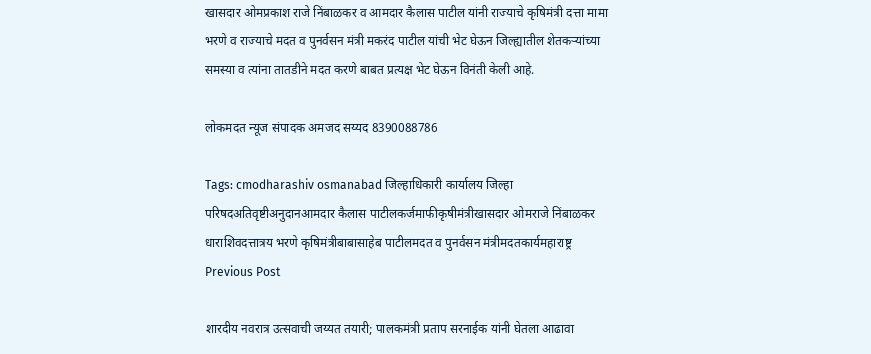खासदार ओमप्रकाश राजे निंबाळकर व आमदार कैलास पाटील यांनी राज्याचे कृषिमंत्री दत्ता मामा भरणे व राज्याचे मदत व पुनर्वसन मंत्री मकरंद पाटील यांची भेट घेऊन जिल्ह्यातील शेतकऱ्यांच्या समस्या व त्यांना तातडीने मदत करणे बाबत प्रत्यक्ष भेट घेऊन विनंती केली आहे.

लोकमदत न्यूज संपादक अमजद सय्यद 8390088786

Tags: cmodharashiv osmanabad जिल्हाधिकारी कार्यालय जिल्हा परिषदअतिवृष्टीअनुदानआमदार कैलास पाटीलकर्जमाफीकृषीमंत्रीखासदार ओमराजे निंबाळकर धाराशिवदत्तात्रय भरणे कृषिमंत्रीबाबासाहेब पाटीलमदत व पुनर्वसन मंत्रीमदतकार्यमहाराष्ट्र
Previous Post

शारदीय नवरात्र उत्सवाची जय्यत तयारी; पालकमंत्री प्रताप सरनाईक यांनी घेतला आढावा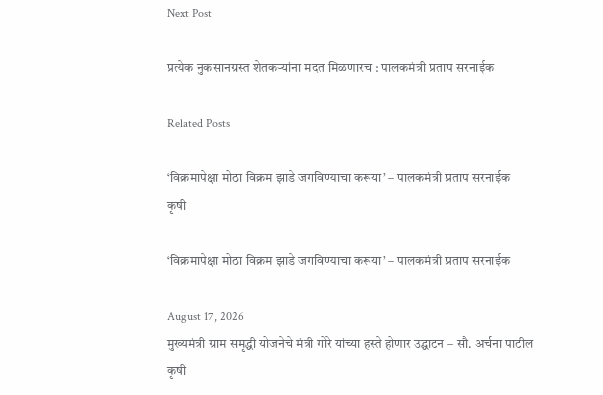Next Post

प्रत्येक नुकसानग्रस्त शेतकऱ्यांना मदत मिळणारच : पालकमंत्री प्रताप सरनाईक

Related Posts

‘विक्रमापेक्षा मोठा विक्रम झाडे जगविण्याचा करूया’ – पालकमंत्री प्रताप सरनाईक
कृषी

‘विक्रमापेक्षा मोठा विक्रम झाडे जगविण्याचा करूया’ – पालकमंत्री प्रताप सरनाईक

August 17, 2026
मुख्यमंत्री ग्राम समृद्धी योजनेचे मंत्री गोरे यांच्या हस्ते होणार उद्घाटन – सौ. अर्चना पाटील
कृषी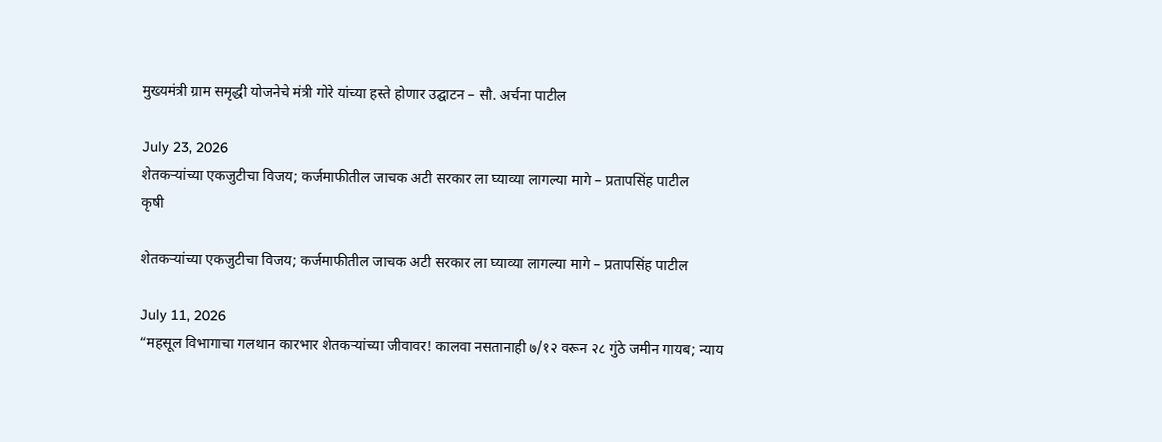मुख्यमंत्री ग्राम समृद्धी योजनेचे मंत्री गोरे यांच्या हस्ते होणार उद्घाटन – सौ. अर्चना पाटील

July 23, 2026
शेतकऱ्यांच्या एकजुटीचा विजय; कर्जमाफीतील जाचक अटी सरकार ला घ्याव्या लागल्या मागे – प्रतापसिंह पाटील
कृषी

शेतकऱ्यांच्या एकजुटीचा विजय; कर्जमाफीतील जाचक अटी सरकार ला घ्याव्या लागल्या मागे – प्रतापसिंह पाटील

July 11, 2026
“महसूल विभागाचा गलथान कारभार शेतकऱ्यांच्या जीवावर! कालवा नसतानाही ७/१२ वरून २८ गुंठे जमीन गायब; न्याय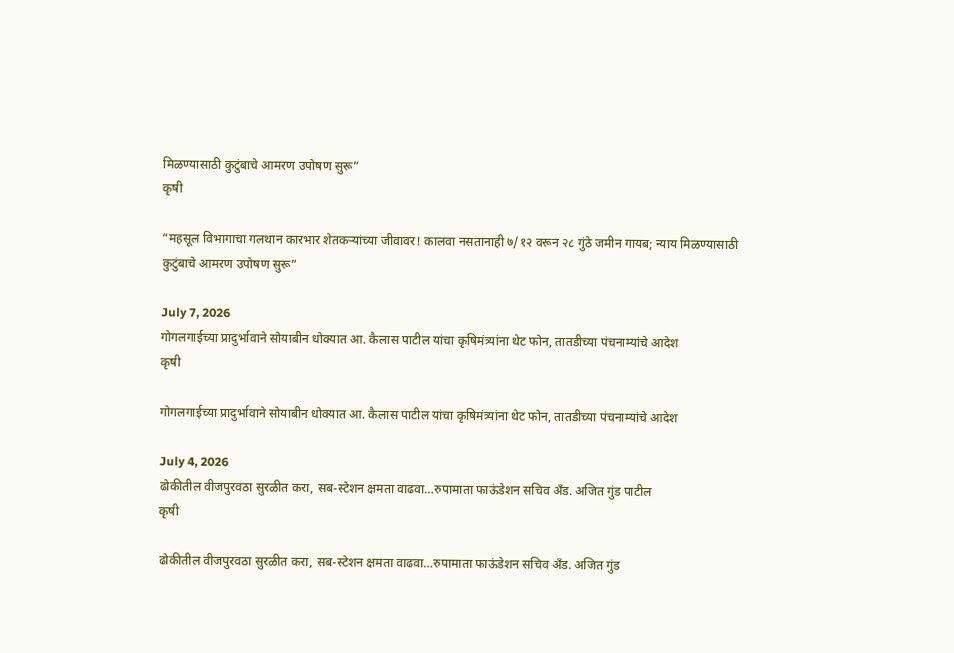मिळण्यासाठी कुटुंबाचे आमरण उपोषण सुरू”
कृषी

“महसूल विभागाचा गलथान कारभार शेतकऱ्यांच्या जीवावर! कालवा नसतानाही ७/१२ वरून २८ गुंठे जमीन गायब; न्याय मिळण्यासाठी कुटुंबाचे आमरण उपोषण सुरू”

July 7, 2026
गोगलगाईच्या प्रादुर्भावाने सोयाबीन धोक्यात आ. कैलास पाटील यांचा कृषिमंत्र्यांना थेट फोन, तातडीच्या पंचनाम्यांचे आदेश
कृषी

गोगलगाईच्या प्रादुर्भावाने सोयाबीन धोक्यात आ. कैलास पाटील यांचा कृषिमंत्र्यांना थेट फोन, तातडीच्या पंचनाम्यांचे आदेश

July 4, 2026
ढोकीतील वीजपुरवठा सुरळीत करा, सब-स्टेशन क्षमता वाढवा…रुपामाता फाऊंडेशन सचिव अँड. अजित गुंड पाटील
कृषी

ढोकीतील वीजपुरवठा सुरळीत करा, सब-स्टेशन क्षमता वाढवा…रुपामाता फाऊंडेशन सचिव अँड. अजित गुंड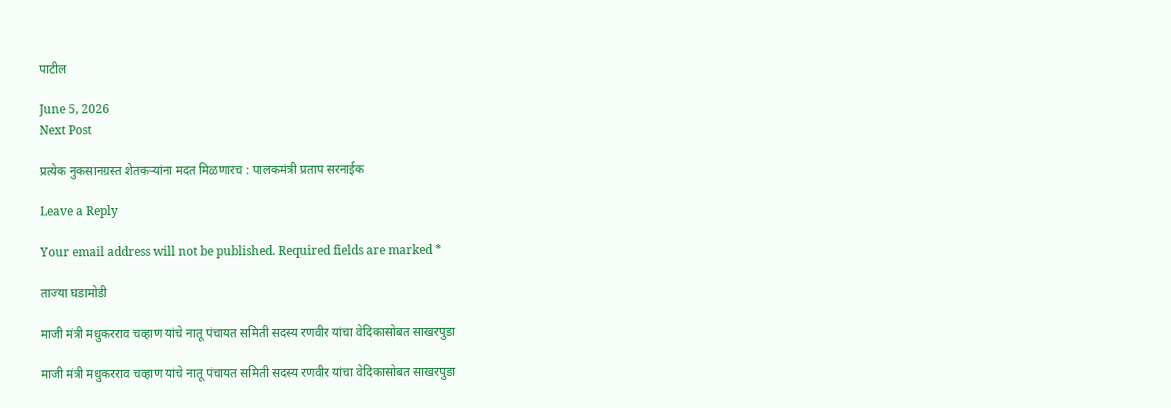पाटील

June 5, 2026
Next Post

प्रत्येक नुकसानग्रस्त शेतकऱ्यांना मदत मिळणारच : पालकमंत्री प्रताप सरनाईक

Leave a Reply

Your email address will not be published. Required fields are marked *

ताज्या घडामोडी

माजी मंत्री मधुकरराव चव्हाण यांचे नातू पंचायत समिती सदस्य रणवीर यांचा वेदिकासोबत साखरपुडा

माजी मंत्री मधुकरराव चव्हाण यांचे नातू पंचायत समिती सदस्य रणवीर यांचा वेदिकासोबत साखरपुडा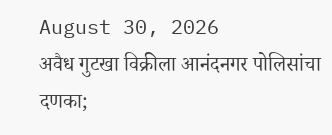August 30, 2026
अवैध गुटखा विक्रीला आनंदनगर पोलिसांचा दणका;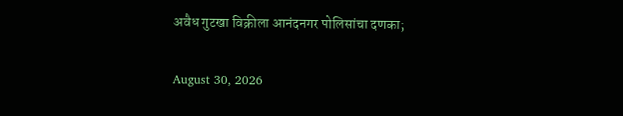अवैध गुटखा विक्रीला आनंदनगर पोलिसांचा दणका;

August 30, 2026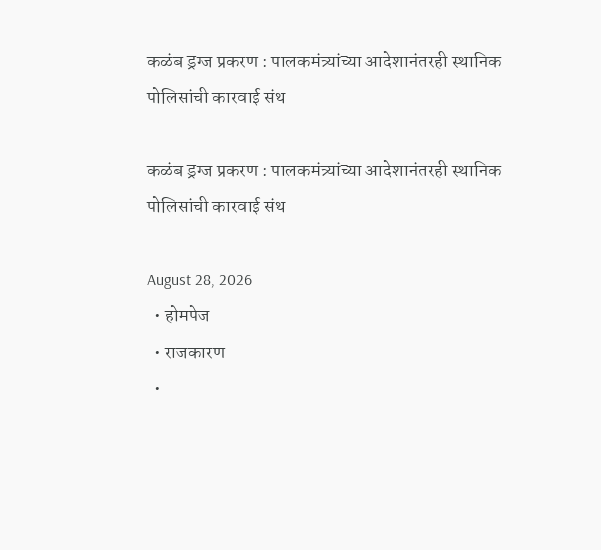कळंब ड्रग्ज प्रकरण : पालकमंत्र्यांच्या आदेशानंतरही स्थानिक पोलिसांची कारवाई संथ

कळंब ड्रग्ज प्रकरण : पालकमंत्र्यांच्या आदेशानंतरही स्थानिक पोलिसांची कारवाई संथ

August 28, 2026
  • होमपेज
  • राजकारण
  •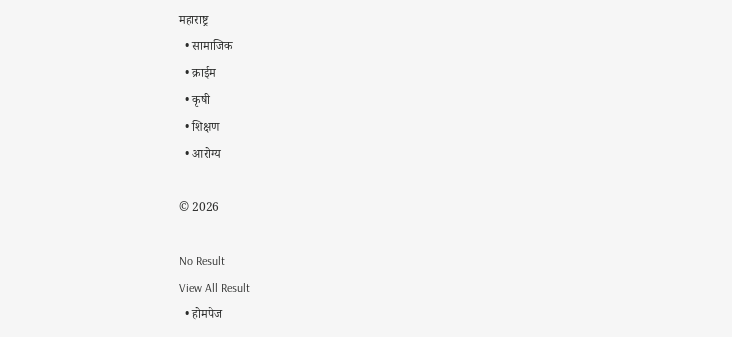महाराष्ट्र
  • सामाजिक
  • क्राईम
  • कृषी
  • शिक्षण
  • आरोग्य

© 2026

No Result
View All Result
  • होमपेज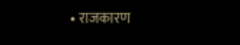• राजकारण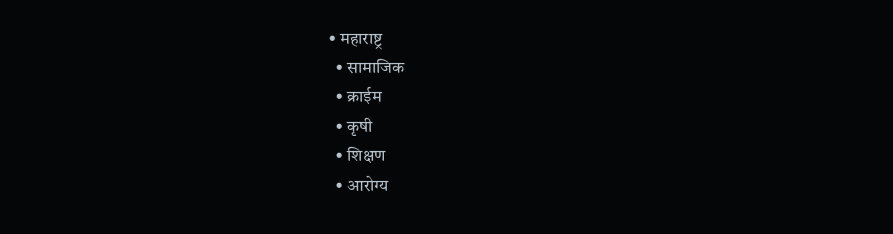• महाराष्ट्र
  • सामाजिक
  • क्राईम
  • कृषी
  • शिक्षण
  • आरोग्य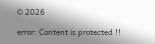© 2026

error: Content is protected !!